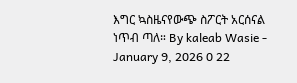እግር ኳስዜናየውጭ ስፖርት አርሰናል ነጥብ ጣለ። By kaleab Wasie - January 9, 2026 0 22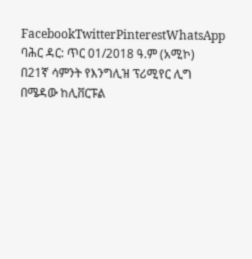FacebookTwitterPinterestWhatsApp ባሕር ዳር: ጥር 01/2018 ዓ.ም (አሚኮ) በ21ኛ ሳምንት የእንግሊዝ ፕሪሚየር ሊግ በሜዳው ከሊቨርፑል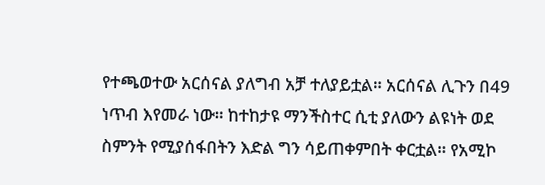የተጫወተው አርሰናል ያለግብ አቻ ተለያይቷል። አርሰናል ሊጉን በ49 ነጥብ እየመራ ነው። ከተከታዩ ማንችስተር ሲቲ ያለውን ልዩነት ወደ ስምንት የሚያሰፋበትን እድል ግን ሳይጠቀምበት ቀርቷል። የአሚኮ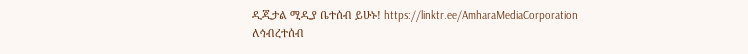ዲጂታል ሚዲያ ቤተሰብ ይሁኑ! https://linktr.ee/AmharaMediaCorporation ለኅብረተሰብ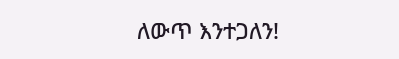ለውጥ እንተጋለን!